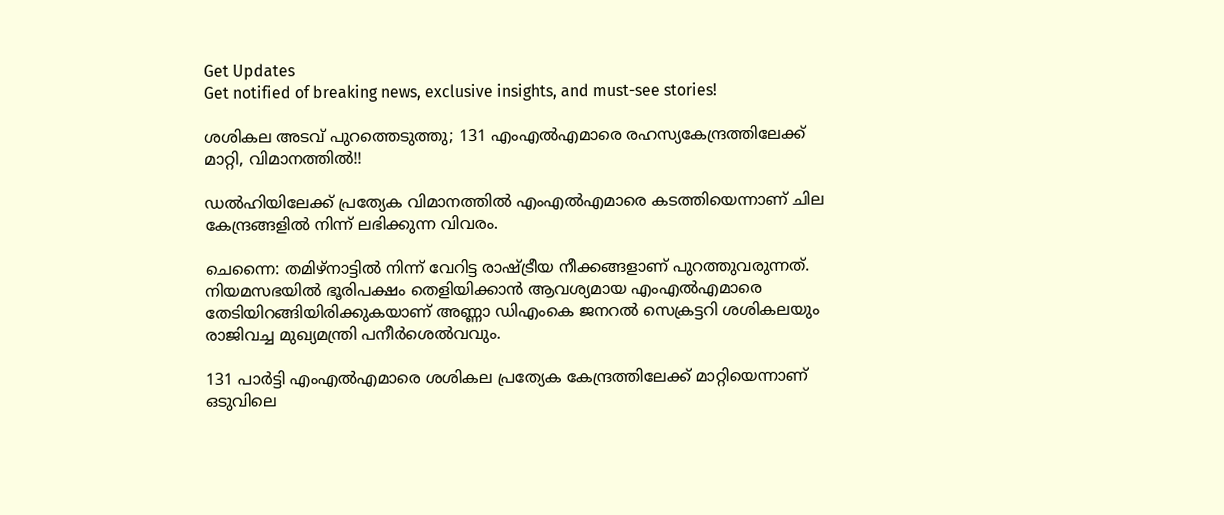Get Updates
Get notified of breaking news, exclusive insights, and must-see stories!

ശശികല അടവ് പുറത്തെടുത്തു; 131 എംഎല്‍എമാരെ രഹസ്യകേന്ദ്രത്തിലേക്ക് മാറ്റി, വിമാനത്തില്‍!!

ഡല്‍ഹിയിലേക്ക് പ്രത്യേക വിമാനത്തില്‍ എംഎല്‍എമാരെ കടത്തിയെന്നാണ് ചില കേന്ദ്രങ്ങളില്‍ നിന്ന് ലഭിക്കുന്ന വിവരം.

ചെന്നൈ: തമിഴ്നാട്ടില്‍ നിന്ന് വേറിട്ട രാഷ്ട്രീയ നീക്കങ്ങളാണ് പുറത്തുവരുന്നത്. നിയമസഭയില്‍ ഭൂരിപക്ഷം തെളിയിക്കാന്‍ ആവശ്യമായ എംഎല്‍എമാരെ തേടിയിറങ്ങിയിരിക്കുകയാണ് അണ്ണാ ഡിഎംകെ ജനറല്‍ സെക്രട്ടറി ശശികലയും രാജിവച്ച മുഖ്യമന്ത്രി പനീര്‍ശെല്‍വവും.

131 പാര്‍ട്ടി എംഎല്‍എമാരെ ശശികല പ്രത്യേക കേന്ദ്രത്തിലേക്ക് മാറ്റിയെന്നാണ് ഒടുവിലെ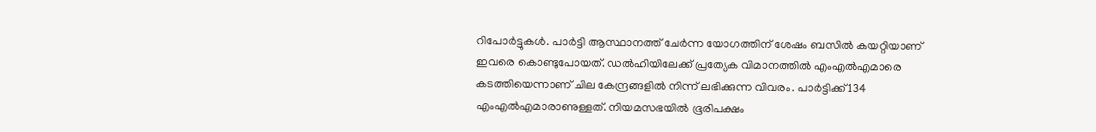റിപോര്‍ട്ടുകള്‍. പാര്‍ട്ടി ആസ്ഥാനത്ത് ചേര്‍ന്ന യോഗത്തിന് ശേഷം ബസില്‍ കയറ്റിയാണ് ഇവരെ കൊണ്ടുപോയത്. ഡല്‍ഹിയിലേക്ക് പ്രത്യേക വിമാനത്തില്‍ എംഎല്‍എമാരെ കടത്തിയെന്നാണ് ചില കേന്ദ്രങ്ങളില്‍ നിന്ന് ലഭിക്കുന്ന വിവരം. പാര്‍ട്ടിക്ക് 134 എംഎല്‍എമാരാണുള്ളത്. നിയമസഭയില്‍ ഭൂരിപക്ഷം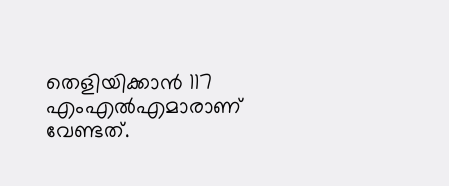തെളിയിക്കാന്‍ 117 എംഎല്‍എമാരാണ് വേണ്ടത്.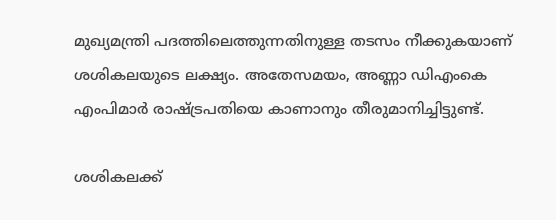മുഖ്യമന്ത്രി പദത്തിലെത്തുന്നതിനുള്ള തടസം നീക്കുകയാണ് ശശികലയുടെ ലക്ഷ്യം. അതേസമയം, അണ്ണാ ഡിഎംകെ എംപിമാര്‍ രാഷ്ട്രപതിയെ കാണാനും തീരുമാനിച്ചിട്ടുണ്ട്.

ശശികലക്ക്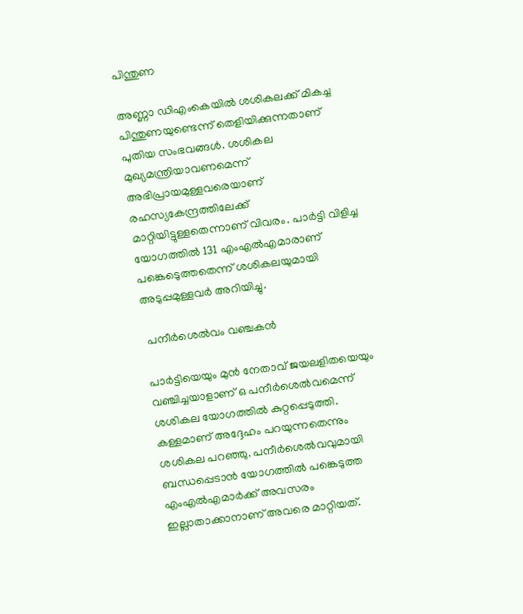പിന്തുണ

അണ്ണാ ഡിഎംകെയില്‍ ശശികലക്ക് മികച്ച പിന്തുണയുണ്ടെന്ന് തെളിയിക്കുന്നതാണ് പുതിയ സംഭവങ്ങള്‍. ശശികല മുഖ്യമന്ത്രിയാവണമെന്ന് അഭിപ്രായമുള്ളവരെയാണ് രഹസ്യകേന്ദ്രത്തിലേക്ക് മാറ്റിയിട്ടുള്ളതെന്നാണ് വിവരം. പാര്‍ട്ടി വിളിച്ച യോഗത്തില്‍ 131 എംഎല്‍എമാരാണ് പങ്കെടെുത്തതെന്ന് ശശികലയുമായി അടുപ്പമുള്ളവര്‍ അറിയിച്ചു.

 പനീര്‍ശെല്‍വം വഞ്ചകന്‍

പാര്‍ട്ടിയെയും മുന്‍ നേതാവ് ജയലളിതയെയും വഞ്ചിച്ചയാളാണ് ഒ പനീര്‍ശെല്‍വമെന്ന് ശശികല യോഗത്തില്‍ കുറ്റപ്പെടുത്തി. കള്ളമാണ് അദ്ദേഹം പറയുന്നതെന്നും ശശികല പറഞ്ഞു. പനീര്‍ശെല്‍വവുമായി ബന്ധപ്പെടാന്‍ യോഗത്തില്‍ പങ്കെടുത്ത എംഎല്‍എമാര്‍ക്ക് അവസരം ഇല്ലാതാക്കാനാണ് അവരെ മാറ്റിയത്.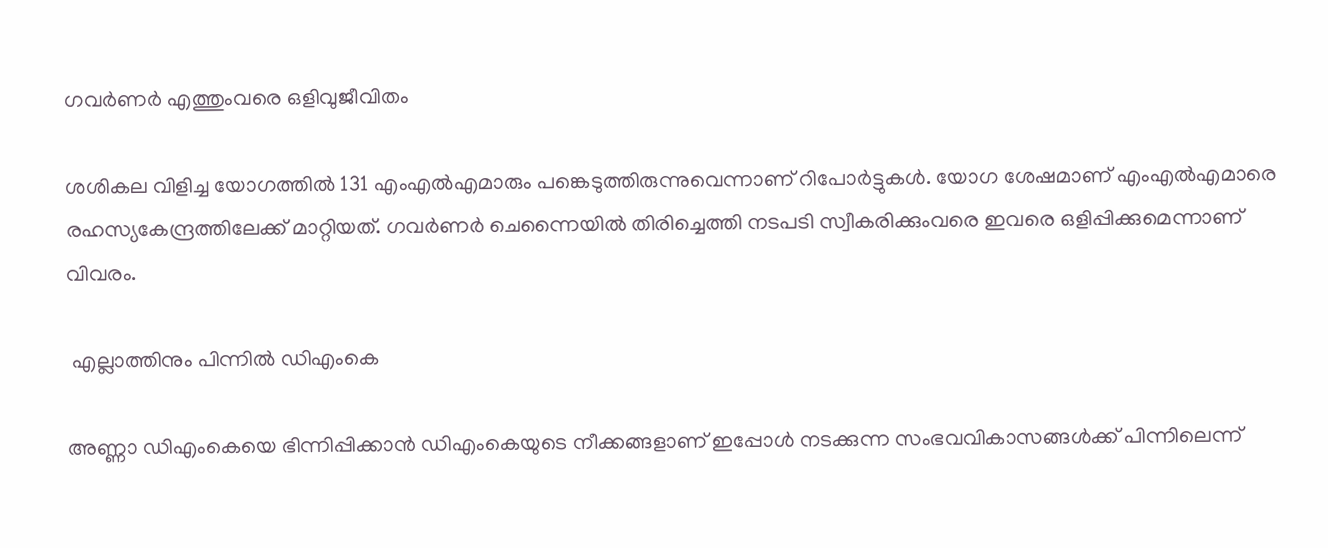ഗവര്‍ണര്‍ എത്തുംവരെ ഒളിവുജീവിതം

ശശികല വിളിച്ച യോഗത്തില്‍ 131 എംഎല്‍എമാരും പങ്കെടുത്തിരുന്നുവെന്നാണ് റിപോര്‍ട്ടുകള്‍. യോഗ ശേഷമാണ് എംഎല്‍എമാരെ രഹസ്യകേന്ദ്രത്തിലേക്ക് മാറ്റിയത്. ഗവര്‍ണര്‍ ചെന്നൈയില്‍ തിരിച്ചെത്തി നടപടി സ്വീകരിക്കുംവരെ ഇവരെ ഒളിപ്പിക്കുമെന്നാണ് വിവരം.

 എല്ലാത്തിനും പിന്നില്‍ ഡിഎംകെ

അണ്ണാ ഡിഎംകെയെ ഭിന്നിപ്പിക്കാന്‍ ഡിഎംകെയുടെ നീക്കങ്ങളാണ് ഇപ്പോള്‍ നടക്കുന്ന സംഭവവികാസങ്ങള്‍ക്ക് പിന്നിലെന്ന്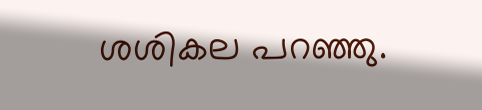ശശികല പറഞ്ഞു.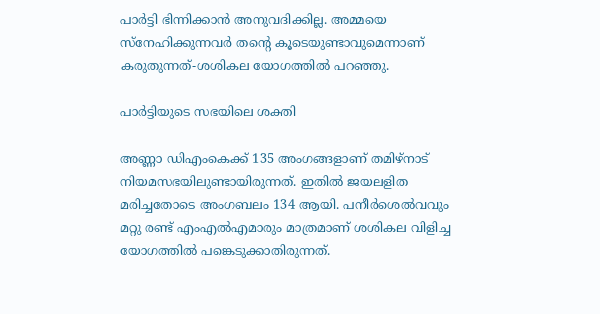പാര്‍ട്ടി ഭിന്നിക്കാന്‍ അനുവദിക്കില്ല. അമ്മയെ സ്‌നേഹിക്കുന്നവര്‍ തന്റെ കൂടെയുണ്ടാവുമെന്നാണ് കരുതുന്നത്-ശശികല യോഗത്തില്‍ പറഞ്ഞു.

പാര്‍ട്ടിയുടെ സഭയിലെ ശക്തി

അണ്ണാ ഡിഎംകെക്ക് 135 അംഗങ്ങളാണ് തമിഴ്‌നാട് നിയമസഭയിലുണ്ടായിരുന്നത്. ഇതില്‍ ജയലളിത മരിച്ചതോടെ അംഗബലം 134 ആയി. പനീര്‍ശെല്‍വവും മറ്റു രണ്ട് എംഎല്‍എമാരും മാത്രമാണ് ശശികല വിളിച്ച യോഗത്തില്‍ പങ്കെടുക്കാതിരുന്നത്.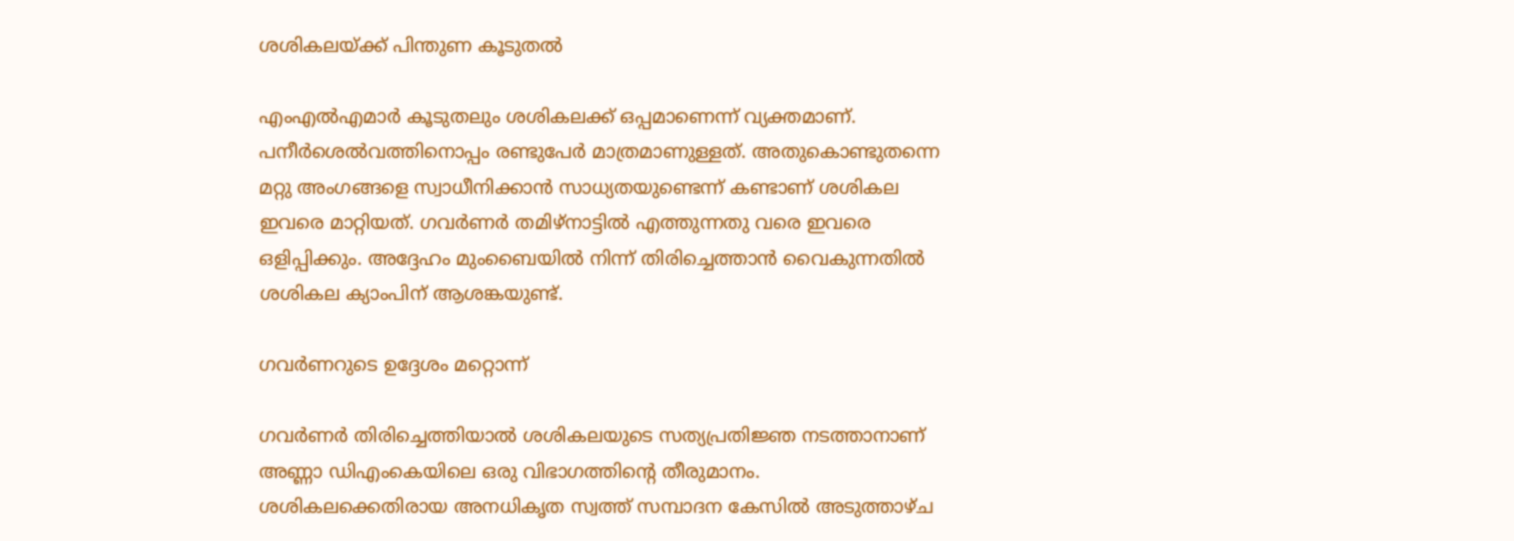ശശികലയ്ക്ക് പിന്തുണ കൂടുതല്‍

എംഎല്‍എമാര്‍ കൂടുതലും ശശികലക്ക് ഒപ്പമാണെന്ന് വ്യക്തമാണ്. പനീര്‍ശെല്‍വത്തിനൊപ്പം രണ്ടുപേര്‍ മാത്രമാണുള്ളത്. അതുകൊണ്ടുതന്നെ മറ്റു അംഗങ്ങളെ സ്വാധീനിക്കാന്‍ സാധ്യതയുണ്ടെന്ന് കണ്ടാണ് ശശികല ഇവരെ മാറ്റിയത്. ഗവര്‍ണര്‍ തമിഴ്‌നാട്ടില്‍ എത്തുന്നതു വരെ ഇവരെ ഒളിപ്പിക്കും. അദ്ദേഹം മുംബൈയില്‍ നിന്ന് തിരിച്ചെത്താന്‍ വൈകുന്നതില്‍ ശശികല ക്യാംപിന് ആശങ്കയുണ്ട്.

ഗവര്‍ണറുടെ ഉദ്ദേശം മറ്റൊന്ന്

ഗവര്‍ണര്‍ തിരിച്ചെത്തിയാല്‍ ശശികലയുടെ സത്യപ്രതിജ്ഞ നടത്താനാണ് അണ്ണാ ഡിഎംകെയിലെ ഒരു വിഭാഗത്തിന്റെ തീരുമാനം. ശശികലക്കെതിരായ അനധികൃത സ്വത്ത് സമ്പാദന കേസില്‍ അടുത്താഴ്ച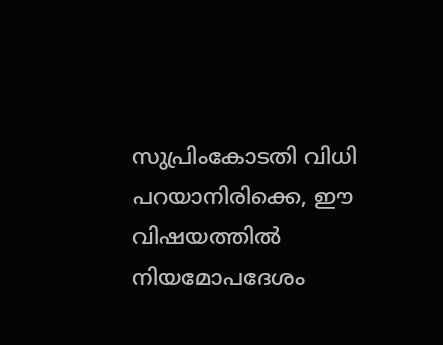സുപ്രിംകോടതി വിധി പറയാനിരിക്കെ, ഈ വിഷയത്തില്‍ നിയമോപദേശം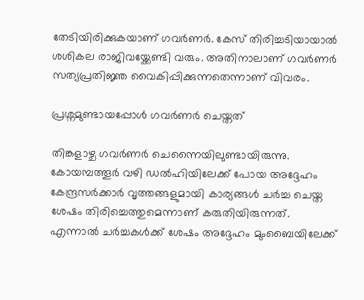തേടിയിരിക്കുകയാണ് ഗവര്‍ണര്‍. കേസ് തിരിച്ചടിയായാല്‍ ശശികല രാജിവയ്ക്കേണ്ടി വരും. അതിനാലാണ് ഗവര്‍ണര്‍ സത്യപ്രതിജ്ഞ വൈകിപ്പിക്കുന്നതെന്നാണ് വിവരം.

പ്രശ്നമുണ്ടായപ്പോള്‍ ഗവര്‍ണര്‍ ചെയ്തത്

തിങ്കളാഴ്ച ഗവര്‍ണര്‍ ചെന്നൈയിലുണ്ടായിരുന്നു. കോയമ്പത്തൂര്‍ വഴി ഡല്‍ഹിയിലേക്ക് പോയ അദ്ദേഹം കേന്ദ്രസര്‍ക്കാര്‍ വൃത്തങ്ങളുമായി കാര്യങ്ങള്‍ ചര്‍ച്ച ചെയ്ത ശേഷം തിരിച്ചെത്തുമെന്നാണ് കരുതിയിരുന്നത്. എന്നാല്‍ ചര്‍ച്ചകള്‍ക്ക് ശേഷം അദ്ദേഹം മുംബൈയിലേക്ക്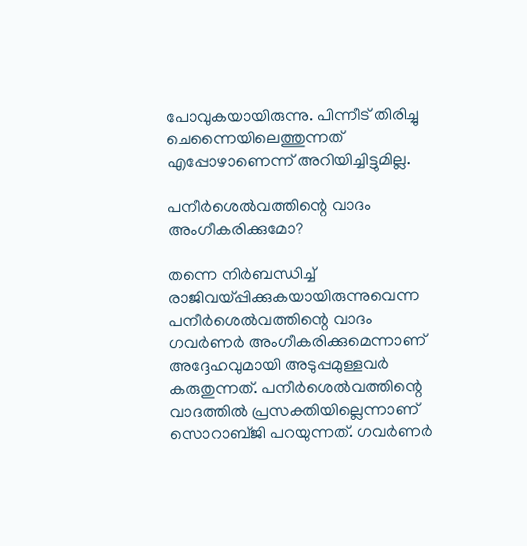പോവുകയായിരുന്നു. പിന്നീട് തിരിച്ചു ചെന്നൈയിലെത്തുന്നത് എപ്പോഴാണെന്ന് അറിയിച്ചിട്ടുമില്ല.

പനീര്‍ശെല്‍വത്തിന്റെ വാദം അംഗീകരിക്കുമോ?

തന്നെ നിര്‍ബന്ധിച്ച് രാജിവയ്പ്പിക്കുകയായിരുന്നുവെന്ന പനീര്‍ശെല്‍വത്തിന്റെ വാദം ഗവര്‍ണര്‍ അംഗീകരിക്കുമെന്നാണ് അദ്ദേഹവുമായി അടുപ്പമുള്ളവര്‍ കരുതുന്നത്. പനീര്‍ശെല്‍വത്തിന്റെ വാദത്തില്‍ പ്രസക്തിയില്ലെന്നാണ് സൊറാബ്ജി പറയുന്നത്. ഗവര്‍ണര്‍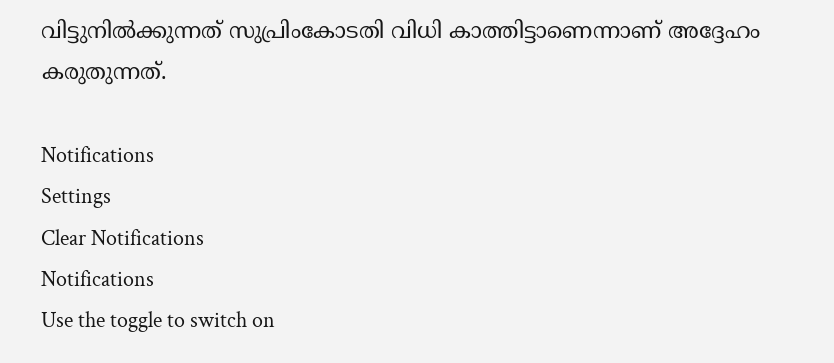വിട്ടുനില്‍ക്കുന്നത് സുപ്രിംകോടതി വിധി കാത്തിട്ടാണെന്നാണ് അദ്ദേഹം കരുതുന്നത്.

Notifications
Settings
Clear Notifications
Notifications
Use the toggle to switch on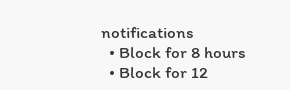notifications
  • Block for 8 hours
  • Block for 12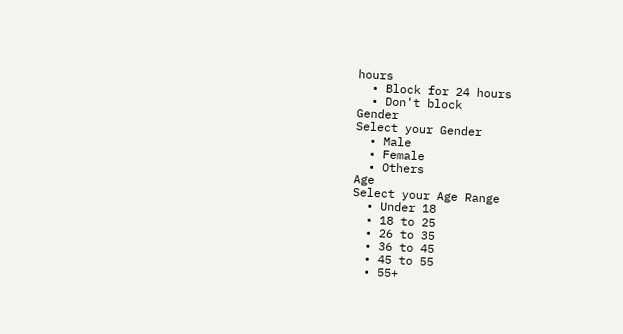hours
  • Block for 24 hours
  • Don't block
Gender
Select your Gender
  • Male
  • Female
  • Others
Age
Select your Age Range
  • Under 18
  • 18 to 25
  • 26 to 35
  • 36 to 45
  • 45 to 55
  • 55+